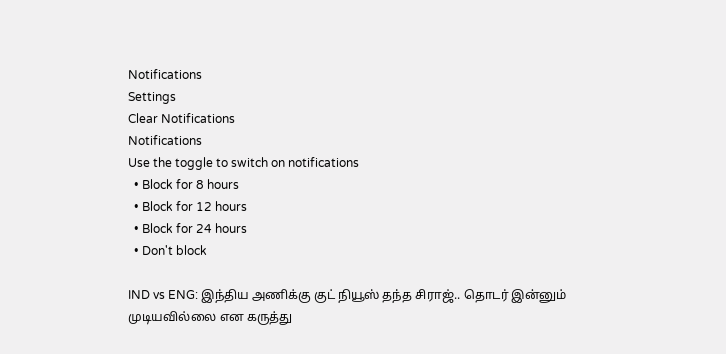Notifications
Settings
Clear Notifications
Notifications
Use the toggle to switch on notifications
  • Block for 8 hours
  • Block for 12 hours
  • Block for 24 hours
  • Don't block

IND vs ENG: இந்திய அணிக்கு குட் நியூஸ் தந்த சிராஜ்.. தொடர் இன்னும் முடியவில்லை என கருத்து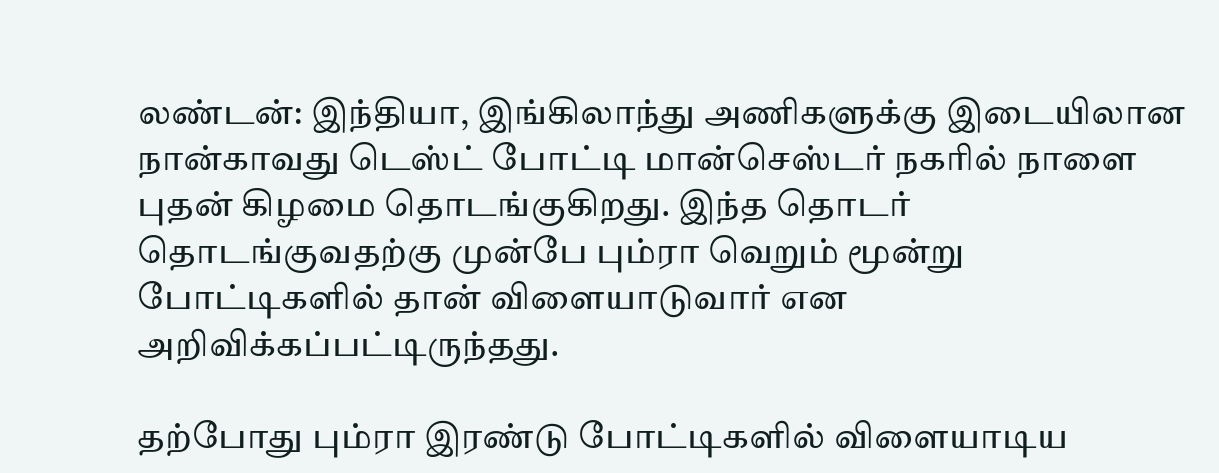லண்டன்: இந்தியா, இங்கிலாந்து அணிகளுக்கு இடையிலான நான்காவது டெஸ்ட் போட்டி மான்செஸ்டர் நகரில் நாளை புதன் கிழமை தொடங்குகிறது. இந்த தொடர் தொடங்குவதற்கு முன்பே பும்ரா வெறும் மூன்று போட்டிகளில் தான் விளையாடுவார் என அறிவிக்கப்பட்டிருந்தது.

தற்போது பும்ரா இரண்டு போட்டிகளில் விளையாடிய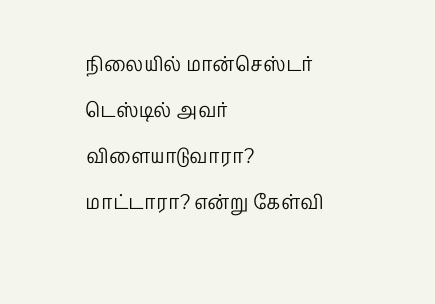நிலையில் மான்செஸ்டர் டெஸ்டில் அவர் விளையாடுவாரா? மாட்டாரா? என்று கேள்வி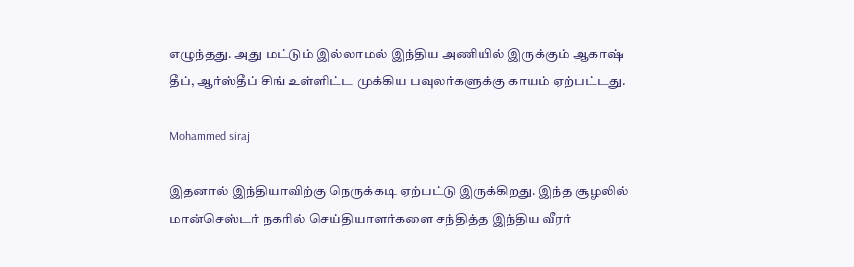எழுந்தது. அது மட்டும் இல்லாமல் இந்திய அணியில் இருக்கும் ஆகாஷ் தீப், ஆர்ஸ்தீப் சிங் உள்ளிட்ட முக்கிய பவுலர்களுக்கு காயம் ஏற்பட்டது.

Mohammed siraj

இதனால் இந்தியாவிற்கு நெருக்கடி ஏற்பட்டு இருக்கிறது. இந்த சூழலில் மான்செஸ்டர் நகரில் செய்தியாளர்களை சந்தித்த இந்திய வீரர்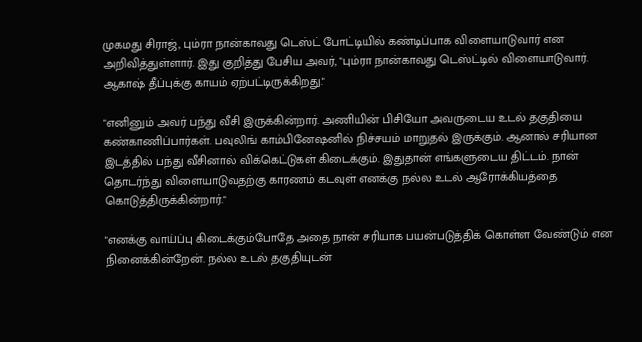முகமது சிராஜ், பும்ரா நான்காவது டெஸ்ட் போட்டியில் கண்டிப்பாக விளையாடுவார் என அறிவித்துள்ளார். இது குறித்து பேசிய அவர், "பும்ரா நான்காவது டெஸ்ட்டில் விளையாடுவார்.
ஆகாஷ் தீப்புக்கு காயம் ஏற்பட்டிருக்கிறது."

"எனினும் அவர் பந்து வீசி இருக்கின்றார். அணியின் பிசியோ அவருடைய உடல் தகுதியை கண்காணிப்பார்கள். பவுலிங் காம்பினேஷனில் நிச்சயம் மாறுதல் இருக்கும். ஆனால் சரியான இடத்தில் பந்து வீசினால் விக்கெட்டுகள் கிடைக்கும். இதுதான் எங்களுடைய திட்டம். நான் தொடர்ந்து விளையாடுவதற்கு காரணம் கடவுள் எனக்கு நல்ல உடல் ஆரோக்கியத்தை கொடுத்திருக்கின்றார்."

"எனக்கு வாய்ப்பு கிடைக்கும்போதே அதை நான் சரியாக பயன்படுத்திக் கொள்ள வேண்டும் என நினைக்கின்றேன். நல்ல உடல் தகுதியுடன்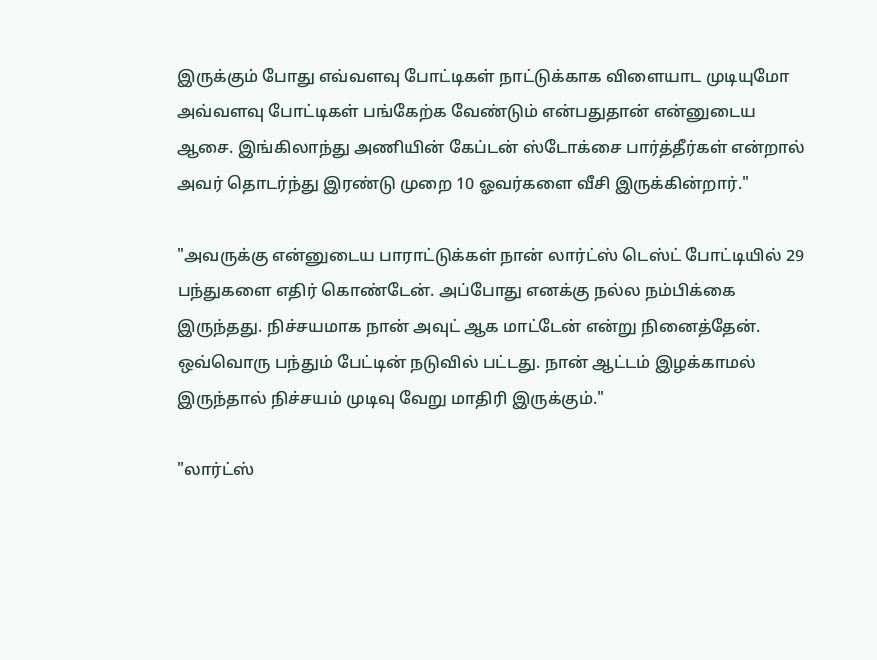இருக்கும் போது எவ்வளவு போட்டிகள் நாட்டுக்காக விளையாட முடியுமோ அவ்வளவு போட்டிகள் பங்கேற்க வேண்டும் என்பதுதான் என்னுடைய ஆசை. இங்கிலாந்து அணியின் கேப்டன் ஸ்டோக்சை பார்த்தீர்கள் என்றால் அவர் தொடர்ந்து இரண்டு முறை 10 ஓவர்களை வீசி இருக்கின்றார்."

"அவருக்கு என்னுடைய பாராட்டுக்கள் நான் லார்ட்ஸ் டெஸ்ட் போட்டியில் 29 பந்துகளை எதிர் கொண்டேன். அப்போது எனக்கு நல்ல நம்பிக்கை இருந்தது. நிச்சயமாக நான் அவுட் ஆக மாட்டேன் என்று நினைத்தேன். ஒவ்வொரு பந்தும் பேட்டின் நடுவில் பட்டது. நான் ஆட்டம் இழக்காமல் இருந்தால் நிச்சயம் முடிவு வேறு மாதிரி இருக்கும்."

"லார்ட்ஸ்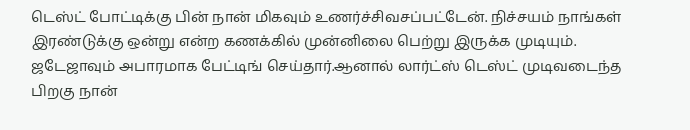டெஸ்ட் போட்டிக்கு பின் நான் மிகவும் உணர்ச்சிவசப்பட்டேன். நிச்சயம் நாங்கள் இரண்டுக்கு ஒன்று என்ற கணக்கில் முன்னிலை பெற்று இருக்க முடியும். ஜடேஜாவும் அபாரமாக பேட்டிங் செய்தார்.ஆனால் லார்ட்ஸ் டெஸ்ட் முடிவடைந்த பிறகு நான்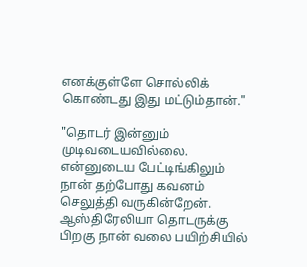எனக்குள்ளே சொல்லிக் கொண்டது இது மட்டும்தான்."

"தொடர் இன்னும் முடிவடையவில்லை. என்னுடைய பேட்டிங்கிலும் நான் தற்போது கவனம் செலுத்தி வருகின்றேன். ஆஸ்திரேலியா தொடருக்கு பிறகு நான் வலை பயிற்சியில்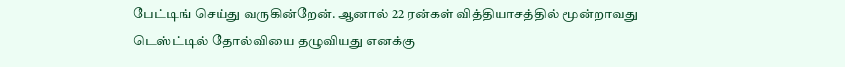பேட்டிங் செய்து வருகின்றேன். ஆனால் 22 ரன்கள் வித்தியாசத்தில் மூன்றாவது டெஸ்ட்டில் தோல்வியை தழுவியது எனக்கு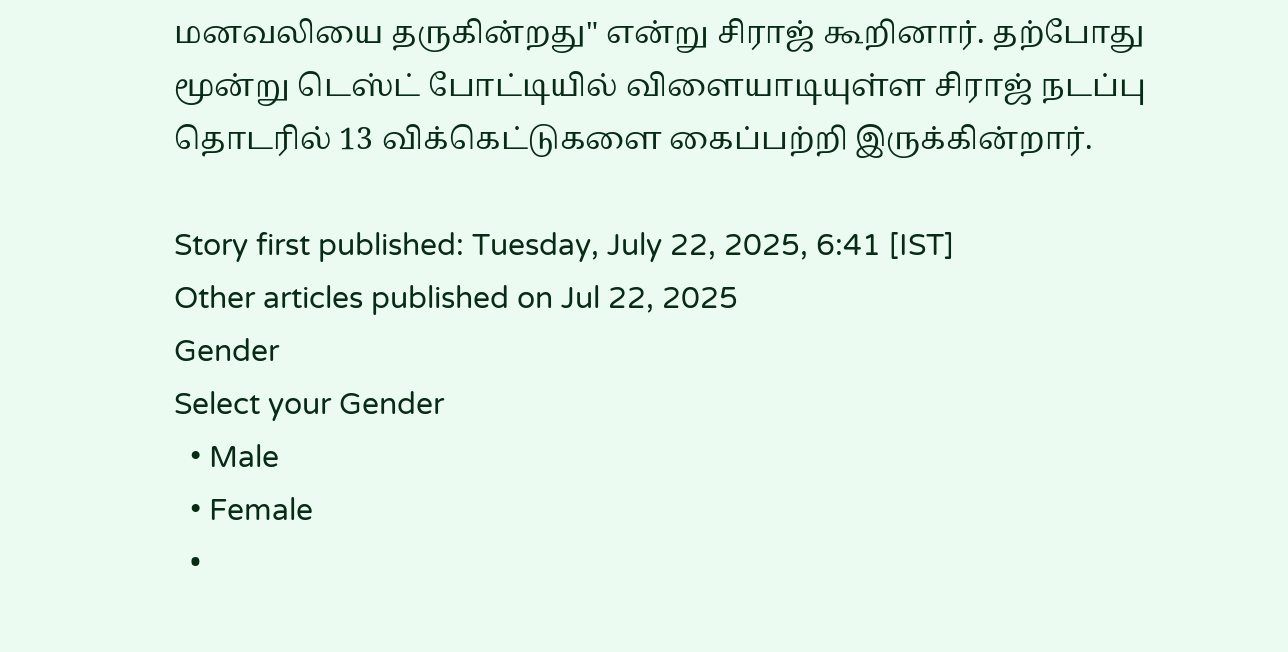மனவலியை தருகின்றது" என்று சிராஜ் கூறினார். தற்போது மூன்று டெஸ்ட் போட்டியில் விளையாடியுள்ள சிராஜ் நடப்பு தொடரில் 13 விக்கெட்டுகளை கைப்பற்றி இருக்கின்றார்.

Story first published: Tuesday, July 22, 2025, 6:41 [IST]
Other articles published on Jul 22, 2025
Gender
Select your Gender
  • Male
  • Female
  •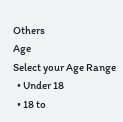Others
Age
Select your Age Range
  • Under 18
  • 18 to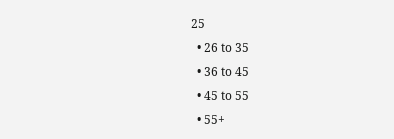25
  • 26 to 35
  • 36 to 45
  • 45 to 55
  • 55+